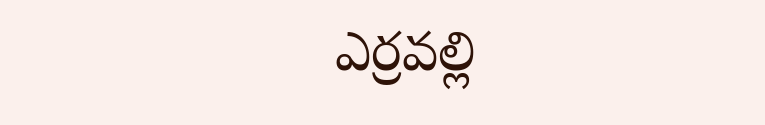ఎర్రవల్లి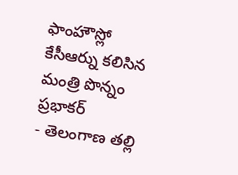ఫాంహౌస్లో కేసీఆర్ను కలిసిన మంత్రి పొన్నం ప్రభాకర్
- తెలంగాణ తల్లి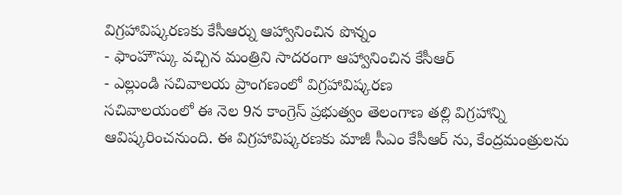విగ్రహావిష్కరణకు కేసీఆర్ను ఆహ్వానించిన పొన్నం
- ఫాంహౌస్కు వచ్చిన మంత్రిని సాదరంగా ఆహ్వానించిన కేసీఆర్
- ఎల్లుండి సచివాలయ ప్రాంగణంలో విగ్రహావిష్కరణ
సచివాలయంలో ఈ నెల 9న కాంగ్రెస్ ప్రభుత్వం తెలంగాణ తల్లి విగ్రహాన్ని ఆవిష్కరించనుంది. ఈ విగ్రహావిష్కరణకు మాజీ సీఎం కేసీఆర్ ను, కేంద్రమంత్రులను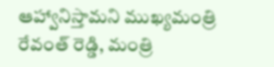ఆహ్వానిస్తామని ముఖ్యమంత్రి రేవంత్ రెడ్డి, మంత్రి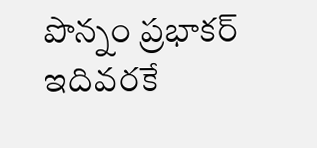పొన్నం ప్రభాకర్ ఇదివరకే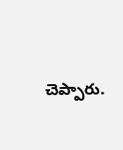చెప్పారు.